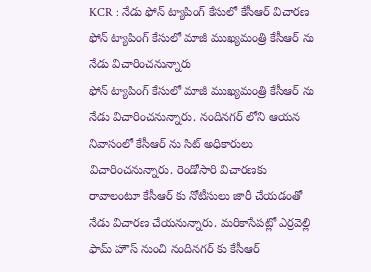KCR : నేడు ఫోన్ ట్యాపింగ్ కేసులో కేసీఆర్ విచారణ
ఫోన్ ట్యాపింగ్ కేసులో మాజీ ముఖ్యమంత్రి కేసీఆర్ ను నేడు విచారించనున్నారు
ఫోన్ ట్యాపింగ్ కేసులో మాజీ ముఖ్యమంత్రి కేసీఆర్ ను నేడు విచారించనున్నారు. నందినగర్ లోని ఆయన నివాసంలో కేసీఆర్ ను సిట్ అధికారులు విచారించనున్నారు. రెండోసారి విచారణకు రావాలంటూ కేసీఆర్ కు నోటీసులు జారీ చేయడంతో నేడు విచారణ చేయనున్నారు. మరికాసేపట్లో ఎర్రవెల్లి ఫామ్ హౌస్ నుంచి నందినగర్ కు కేసీఆర్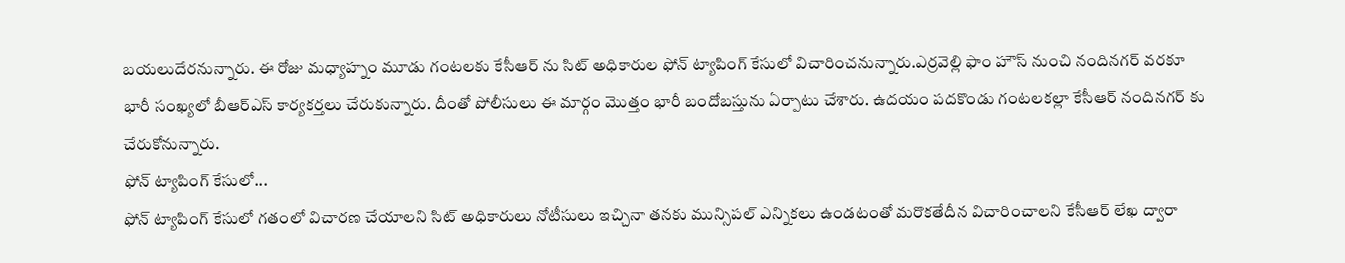బయలుదేరనున్నారు. ఈ రోజు మధ్యాహ్నం మూడు గంటలకు కేసీఆర్ ను సిట్ అధికారుల ఫోన్ ట్యాపింగ్ కేసులో విచారించనున్నారు.ఎర్రవెల్లి ఫాం హౌస్ నుంచి నందినగర్ వరకూ భారీ సంఖ్యలో బీఆర్ఎస్ కార్యకర్తలు చేరుకున్నారు. దీంతో పోలీసులు ఈ మార్గం మొత్తం భారీ బందోబస్తును ఏర్పాటు చేశారు. ఉదయం పదకొండు గంటలకల్లా కేసీఆర్ నందినగర్ కు చేరుకోనున్నారు.
ఫోన్ ట్యాపింగ్ కేసులో...
ఫోన్ ట్యాపింగ్ కేసులో గతంలో విచారణ చేయాలని సిట్ అధికారులు నోటీసులు ఇచ్చినా తనకు మున్సిపల్ ఎన్నికలు ఉండటంతో మరొకతేదీన విచారించాలని కేసీఆర్ లేఖ ద్వారా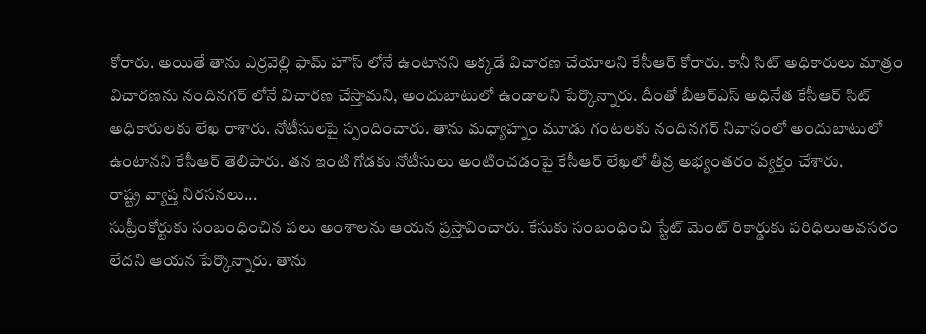కోరారు. అయితే తాను ఎర్రవెల్లి ఫామ్ హౌస్ లోనే ఉంటానని అక్కడే విచారణ చేయాలని కేసీఆర్ కోరారు. కానీ సిట్ అధికారులు మాత్రం విచారణను నందినగర్ లోనే విచారణ చేస్తామని, అందుబాటులో ఉండాలని పేర్కొన్నారు. దీంతో బీఆర్ఎస్ అధినేత కేసీఆర్ సిట్ అధికారులకు లేఖ రాశారు. నోటీసులపై స్పందించారు. తాను మధ్యాహ్నం మూడు గంటలకు నందినగర్ నివాసంలో అందుబాటులో ఉంటానని కేసీఆర్ తెలిపారు. తన ఇంటి గోడకు నోటీసులు అంటించడంపై కేసీఆర్ లేఖలో తీవ్ర అభ్యంతరం వ్యక్తం చేశారు.
రాష్ట్ర వ్యాప్త నిరసనలు...
సుప్రీంకోర్టుకు సంబంధించిన పలు అంశాలను ఆయన ప్రస్తావించారు. కేసుకు సంబంధించి స్టేట్ మెంట్ రికార్డుకు పరిధిలుఅవసరం లేదని ఆయన పేర్కొన్నారు. తాను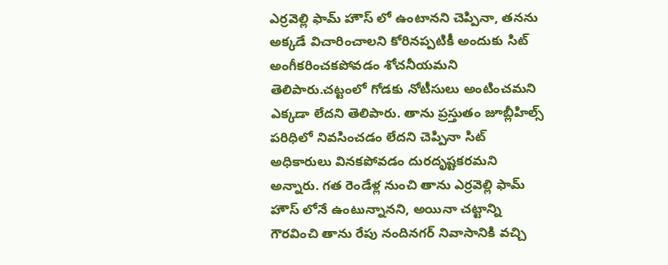ఎర్రవెల్లి ఫామ్ హౌస్ లో ఉంటానని చెప్పినా, తనను అక్కడే విచారించాలని కోరినప్పటికీ అందుకు సిట్ అంగీకరించకపోవడం శోచనీయమని తెలిపారు.చట్టంలో గోడకు నోటీసులు అంటించమని ఎక్కడా లేదని తెలిపారు. తాను ప్రస్తుతం జూబ్లీహిల్స్ పరిధిలో నివసించడం లేదని చెప్పినా సిట్ అధికారులు వినకపోవడం దురదృష్టకరమని అన్నారు. గత రెండేళ్ల నుంచి తాను ఎర్రవెల్లి ఫామ్ హౌస్ లోనే ఉంటున్నానని, అయినా చట్టాన్ని గౌరవించి తాను రేపు నందినగర్ నివాసానికి వచ్చి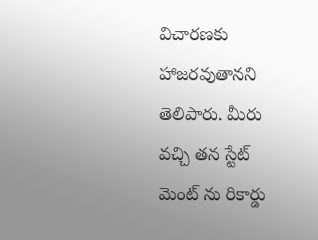విచారణకు హాజరవుతానని తెలిపారు. మీరు వచ్చి తన స్టేట్ మెంట్ ను రికార్డు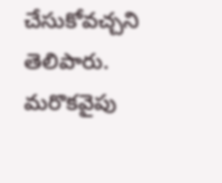చేసుకోవచ్చని తెలిపారు. మరొకవైపు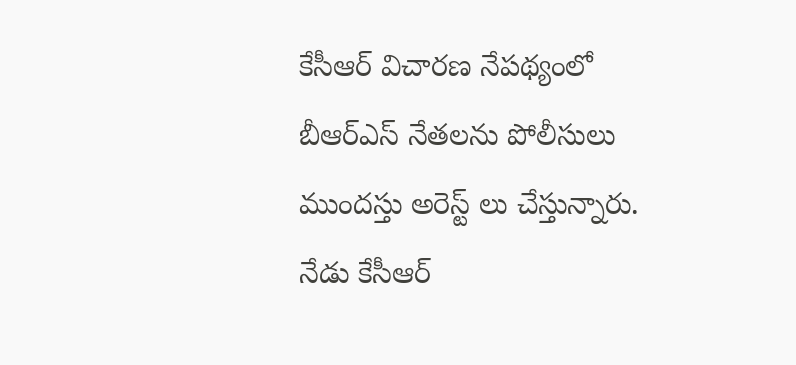కేసీఆర్ విచారణ నేపథ్యంలో బీఆర్ఎస్ నేతలను పోలీసులు ముందస్తు అరెస్ట్ లు చేస్తున్నారు. నేడు కేసీఆర్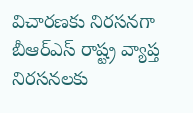విచారణకు నిరసనగా బీఆర్ఎస్ రాష్ట్ర వ్యాప్త నిరసనలకు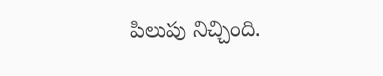పిలుపు నిచ్చింది.